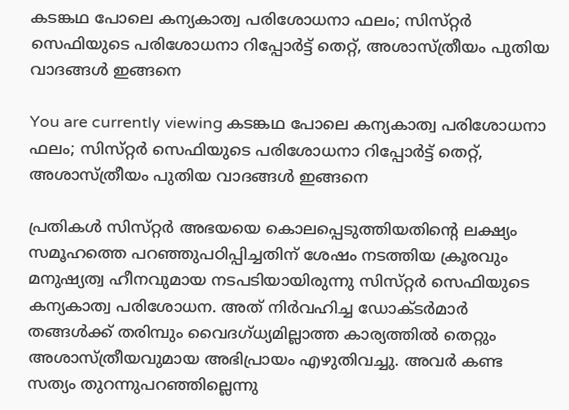കടങ്കഥ പോലെ കന്യകാത്വ പരിശോധനാ ഫലം; സിസ്‌റ്റര്‍ സെഫിയുടെ പരിശോധനാ റിപ്പോര്‍ട്ട്‌ തെറ്റ്‌, അശാസ്‌ത്രീയം പുതിയ വാദങ്ങൾ ഇങ്ങനെ

You are currently viewing കടങ്കഥ പോലെ കന്യകാത്വ പരിശോധനാ ഫലം; സിസ്‌റ്റര്‍ സെഫിയുടെ പരിശോധനാ റിപ്പോര്‍ട്ട്‌ തെറ്റ്‌, അശാസ്‌ത്രീയം പുതിയ വാദങ്ങൾ ഇങ്ങനെ

പ്രതികള്‍ സിസ്‌റ്റര്‍ അഭയയെ കൊലപ്പെടുത്തിയതിൻ്റെ ലക്ഷ്യം സമൂഹത്തെ പറഞ്ഞുപഠിപ്പിച്ചതിന് ശേഷം നടത്തിയ ക്രൂരവും മനുഷ്യത്വ ഹീനവുമായ നടപടിയായിരുന്നു സിസ്‌റ്റര്‍ സെഫിയുടെ കന്യകാത്വ പരിശോധന. അത് നിര്‍വഹിച്ച ഡോക്‌ടര്‍മാര്‍ തങ്ങള്‍ക്ക്‌ തരിമ്പും വൈദഗ്‌ധ്യമില്ലാത്ത കാര്യത്തില്‍ തെറ്റും അശാസ്‌ത്രീയവുമായ അഭിപ്രായം എഴുതിവച്ചു. അവര്‍ കണ്ട സത്യം തുറന്നുപറഞ്ഞില്ലെന്നു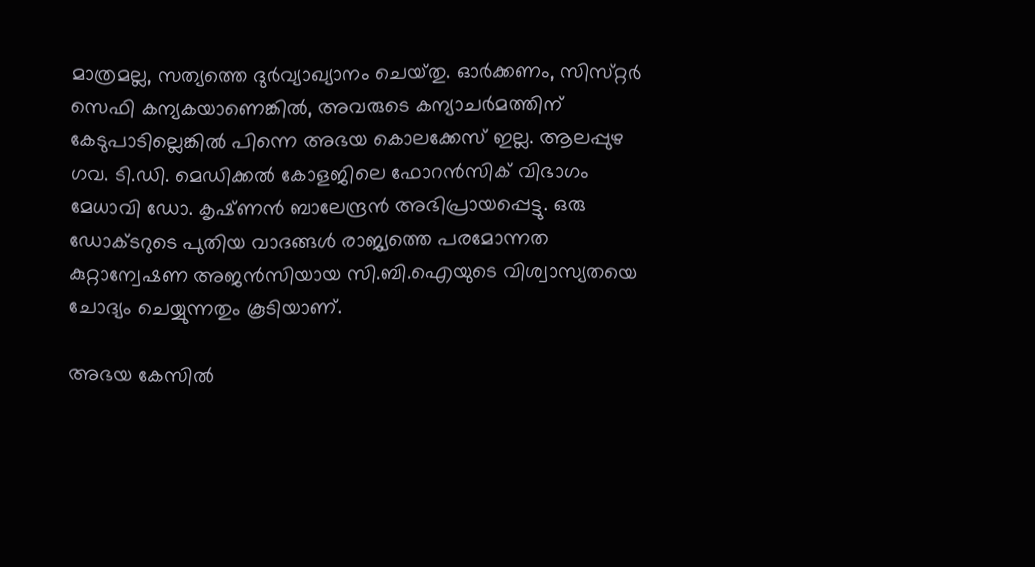മാത്രമല്ല, സത്യത്തെ ദുര്‍വ്യാഖ്യാനം ചെയ്‌തു. ഓര്‍ക്കണം, സിസ്‌റ്റര്‍ സെഫി കന്യകയാണെങ്കില്‍, അവരുടെ കന്യാചര്‍മത്തിന് കേടുപാടില്ലെങ്കില്‍ പിന്നെ അഭയ കൊലക്കേസ്‌ ഇല്ല. ആലപ്പുഴ ഗവ. ടി.ഡി. മെഡിക്കല്‍ കോളജിലെ ഫോറന്‍സിക്‌ വിഭാഗം മേധാവി ഡോ. കൃഷ്‌ണന്‍ ബാലേന്ദ്രന്‍ അഭിപ്രായപ്പെട്ടു. ഒരു ഡോക്ടറുടെ പുതിയ വാദങ്ങൾ രാജ്യത്തെ പരമോന്നത കുറ്റാന്വേഷണ അജൻസിയായ സി.ബി.ഐയുടെ വിശ്വാസ്യതയെ ചോദ്യം ചെയ്യുന്നതും കൂടിയാണ്.

അഭയ കേസില്‍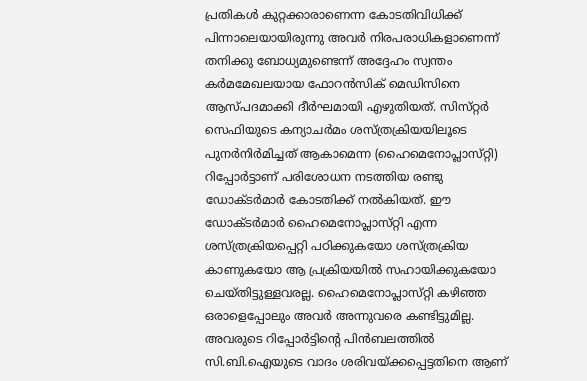പ്രതികള്‍ കുറ്റക്കാരാണെന്ന കോടതിവിധിക്ക് പിന്നാലെയായിരുന്നു അവര്‍ നിരപരാധികളാണെന്ന് തനിക്കു ബോധ്യമുണ്ടെന്ന്‌ അദ്ദേഹം സ്വന്തം കര്‍മമേഖലയായ ഫോറന്‍സിക്‌ മെഡിസിനെ ആസ്‌പദമാക്കി ദീര്‍ഘമായി എഴുതിയത്‌. സിസ്‌റ്റര്‍ സെഫിയുടെ കന്യാചര്‍മം ശസ്‌ത്രക്രിയയിലൂടെ പുനര്‍നിര്‍മിച്ചത് ആകാമെന്ന (ഹൈമെനോപ്ലാസ്‌റ്റി) റിപ്പോര്‍ട്ടാണ്‌ പരിശോധന നടത്തിയ രണ്ടു ഡോക്‌ടര്‍മാര്‍ കോടതിക്ക് നല്‍കിയത്‌. ഈ ഡോക്‌ടര്‍മാര്‍ ഹൈമെനോപ്ലാസ്‌റ്റി എന്ന ശസ്‌ത്രക്രിയപ്പെറ്റി പഠിക്കുകയോ ശസ്‌ത്രക്രിയ കാണുകയോ ആ പ്രക്രിയയില്‍ സഹായിക്കുകയോ ചെയ്‌തിട്ടുള്ളവരല്ല. ഹൈമെനോപ്ലാസ്‌റ്റി കഴിഞ്ഞ ഒരാളെപ്പോലും അവര്‍ അന്നുവരെ കണ്ടിട്ടുമില്ല. അവരുടെ റിപ്പോര്‍ട്ടിൻ്റെ പിന്‍ബലത്തില്‍ സി.ബി.ഐയുടെ വാദം ശരിവയ്‌ക്കപ്പെട്ടതിനെ ആണ്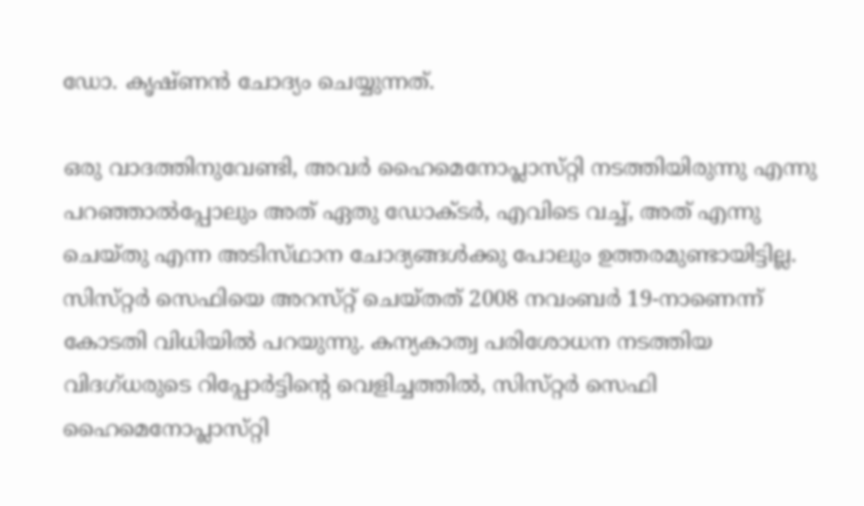ഡോ. കൃഷ്‌ണന്‍ ചോദ്യം ചെയ്യുന്നത്‌.

ഒരു വാദത്തിനുവേണ്ടി, അവര്‍ ഹൈമെനോപ്ലാസ്‌റ്റി നടത്തിയിരുന്നു എന്നു പറഞ്ഞാല്‍പ്പോലും അത്‌ ഏതു ഡോക്‌ടര്‍, എവിടെ വച്ച്‌, അത്‌ എന്നു ചെയ്‌തു എന്ന അടിസ്‌ഥാന ചോദ്യങ്ങള്‍ക്കു പോലും ഉത്തരമുണ്ടായിട്ടില്ല. സിസ്‌റ്റര്‍ സെഫിയെ അറസ്‌റ്റ്‌ ചെയ്‌തത്‌ 2008 നവംബര്‍ 19-നാണെന്ന് കോടതി വിധിയില്‍ പറയുന്നു. കന്യകാത്വ പരിശോധന നടത്തിയ വിദഗ്‌ധരുടെ റിപ്പോര്‍ട്ടിൻ്റെ വെളിച്ചത്തില്‍, സിസ്‌റ്റര്‍ സെഫി ഹൈമെനോപ്ലാസ്‌റ്റി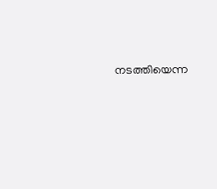നടത്തിയെന്ന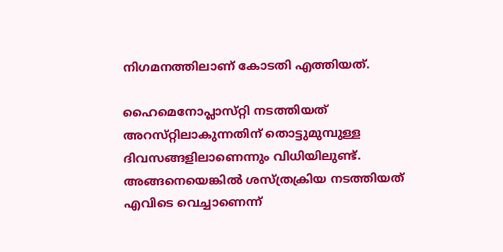നിഗമനത്തിലാണ് കോടതി എത്തിയത്‌.

ഹൈമെനോപ്ലാസ്‌റ്റി നടത്തിയത്‌ അറസ്‌റ്റിലാകുന്നതിന് തൊട്ടുമുമ്പുള്ള ദിവസങ്ങളിലാണെന്നും വിധിയിലുണ്ട്‌. അങ്ങനെയെങ്കില്‍ ശസ്‌ത്രക്രിയ നടത്തിയത്‌ എവിടെ വെച്ചാണെന്ന്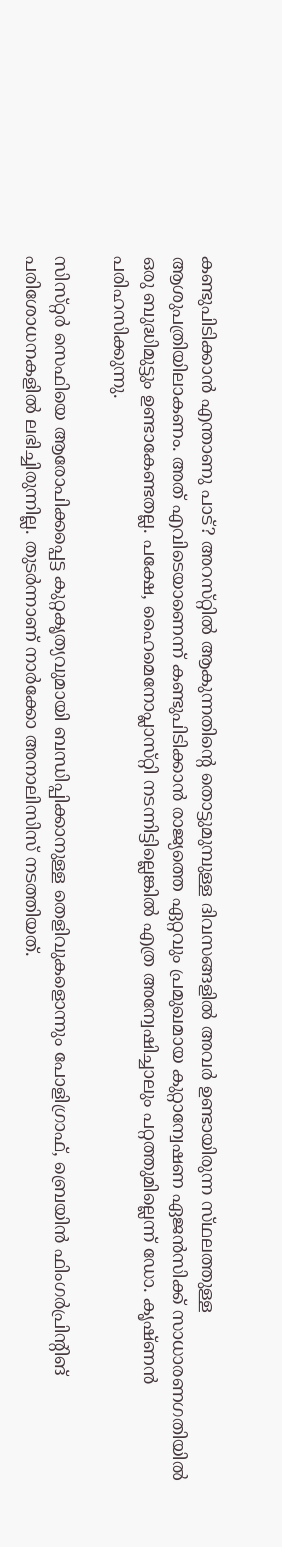കണ്ടുപിടിക്കാന്‍ എന്താണു പാട്‌? അറസ്‌റ്റിൽ ആകുന്നതിൻ്റെ തൊട്ടുമുമ്പുള്ള ദിവസങ്ങളില്‍ അവര്‍ ഉണ്ടായിരുന്ന സ്‌ഥലത്തുള്ള ആശുപത്രിയിലാകണം. അത്‌ എവിടെയാണെന്ന് കണ്ടുപിടിക്കാന്‍ രാജ്യത്തെ ഏറ്റവും പ്രമുഖമായ കുറ്റാന്വേഷണ ഏജന്‍സിക്ക്‌ സാധാരണഗതിയില്‍ ഒരു ബുദ്ധിമുട്ടും ഉണ്ടാകേണ്ടതല്ല. പക്ഷേ, ഹൈമെനോപ്ലാസ്‌റ്റി നടന്നിട്ടില്ലെങ്കില്‍ എത്ര അന്വേഷിച്ചാലും പറ്റത്തുമില്ലെന്ന് ഡോ. കൃഷ്‌ണന്‍ പരിഹസിക്കുന്നു.

സിസ്‌റ്റര്‍ സെഫിയെ ആരോപിക്കപ്പെട്ട കുറ്റകൃത്യവുമായി ബന്ധിപ്പിക്കാനുള്ള തെളിവുകളൊന്നും പോളിഗ്രാഫ്‌, ബ്രെയിന്‍ ഫിംഗര്‍പ്രിന്റിങ്‌ പരിശോധനകളില്‍ ലഭിച്ചിരുന്നില്ല. തുടര്‍ന്നാണ്‌ നാര്‍ക്കോ അനാലിസിസ്‌ നടത്തിയത്‌.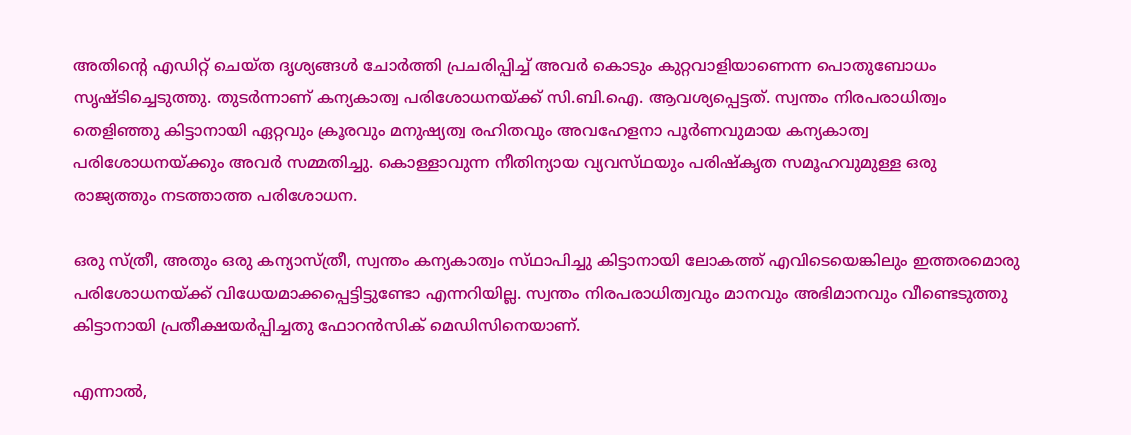അതിൻ്റെ എഡിറ്റ്‌ ചെയ്‌ത ദൃശ്യങ്ങള്‍ ചോര്‍ത്തി പ്രചരിപ്പിച്ച്‌ അവര്‍ കൊടും കുറ്റവാളിയാണെന്ന പൊതുബോധം സൃഷ്‌ടിച്ചെടുത്തു. തുടര്‍ന്നാണ് കന്യകാത്വ പരിശോധനയ്‌ക്ക്‌ സി.ബി.ഐ. ആവശ്യപ്പെട്ടത്‌. സ്വന്തം നിരപരാധിത്വം തെളിഞ്ഞു കിട്ടാനായി ഏറ്റവും ക്രൂരവും മനുഷ്യത്വ രഹിതവും അവഹേളനാ പൂര്‍ണവുമായ കന്യകാത്വ പരിശോധനയ്‌ക്കും അവര്‍ സമ്മതിച്ചു. കൊള്ളാവുന്ന നീതിന്യായ വ്യവസ്‌ഥയും പരിഷ്‌കൃത സമൂഹവുമുള്ള ഒരു രാജ്യത്തും നടത്താത്ത പരിശോധന.

ഒരു സ്‌ത്രീ, അതും ഒരു കന്യാസ്‌ത്രീ, സ്വന്തം കന്യകാത്വം സ്‌ഥാപിച്ചു കിട്ടാനായി ലോകത്ത്‌ എവിടെയെങ്കിലും ഇത്തരമൊരു പരിശോധനയ്‌ക്ക് വിധേയമാക്കപ്പെട്ടിട്ടുണ്ടോ എന്നറിയില്ല. സ്വന്തം നിരപരാധിത്വവും മാനവും അഭിമാനവും വീണ്ടെടുത്തു കിട്ടാനായി പ്രതീക്ഷയര്‍പ്പിച്ചതു ഫോറന്‍സിക്‌ മെഡിസിനെയാണ്‌.

എന്നാല്‍,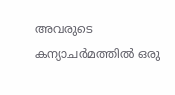അവരുടെ കന്യാചര്‍മത്തില്‍ ഒരു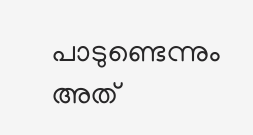പാടുണ്ടെന്നും അത്‌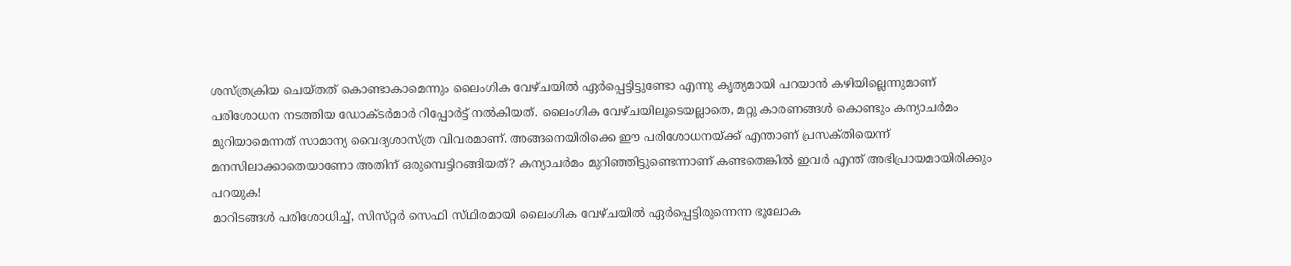ശസ്‌ത്രക്രിയ ചെയ്‌തത് കൊണ്ടാകാമെന്നും ലൈംഗിക വേഴ്‌ചയില്‍ ഏര്‍പ്പെട്ടിട്ടുണ്ടോ എന്നു കൃത്യമായി പറയാന്‍ കഴിയില്ലെന്നുമാണ് പരിശോധന നടത്തിയ ഡോക്‌ടര്‍മാര്‍ റിപ്പോര്‍ട്ട്‌ നല്‍കിയത്‌. ലൈംഗിക വേഴ്‌ചയിലൂടെയല്ലാതെ, മറ്റു കാരണങ്ങള്‍ കൊണ്ടും കന്യാചര്‍മം മുറിയാമെന്നത് സാമാന്യ വൈദ്യശാസ്‌ത്ര വിവരമാണ്‌. അങ്ങനെയിരിക്കെ ഈ പരിശോധനയ്‌ക്ക്‌ എന്താണ് പ്രസക്‌തിയെന്ന് മനസിലാക്കാതെയാണോ അതിന്‌ ഒരുമ്പെട്ടിറങ്ങിയത്‌? കന്യാചര്‍മം മുറിഞ്ഞിട്ടുണ്ടെന്നാണ് കണ്ടതെങ്കില്‍ ഇവര്‍ എന്ത്‌ അഭിപ്രായമായിരിക്കും പറയുക!
മാറിടങ്ങള്‍ പരിശോധിച്ച്‌, സിസ്‌റ്റര്‍ സെഫി സ്‌ഥിരമായി ലൈംഗിക വേഴ്‌ചയില്‍ ഏര്‍പ്പെട്ടിരുന്നെന്ന ഭൂലോക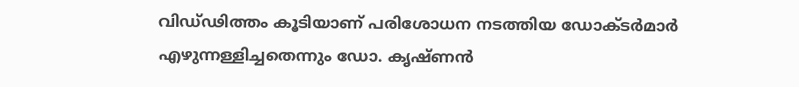വിഡ്‌ഢിത്തം കൂടിയാണ് പരിശോധന നടത്തിയ ഡോക്‌ടര്‍മാര്‍ എഴുന്നള്ളിച്ചതെന്നും ഡോ. കൃഷ്‌ണന്‍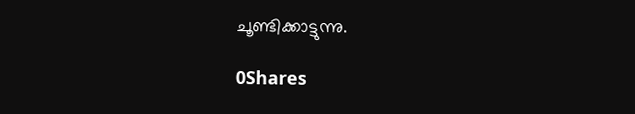ചൂണ്ടിക്കാട്ടുന്നു.

0Shares